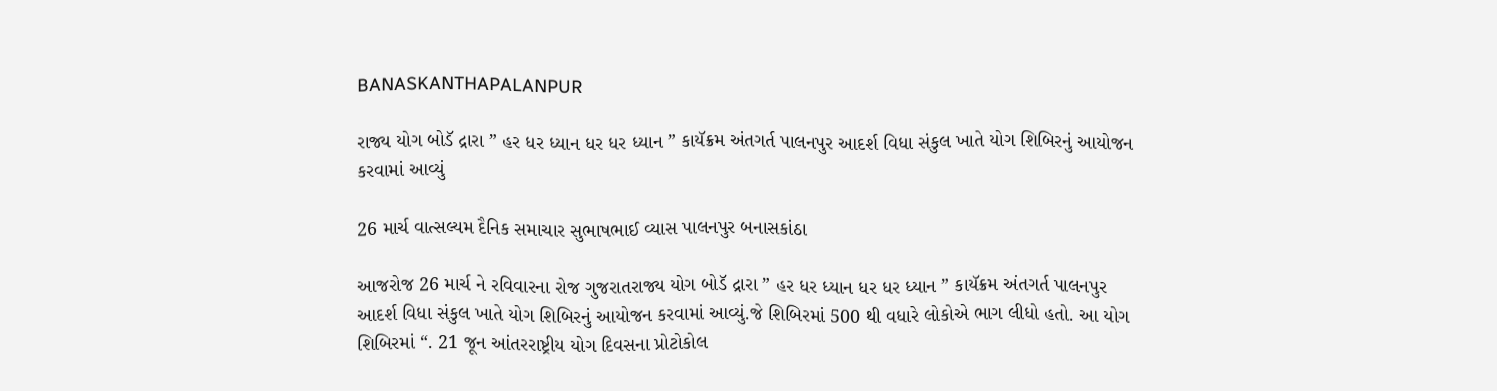BANASKANTHAPALANPUR

રાજ્ય યોગ બોડૅ દ્રારા ” હર ધર ધ્યાન ધર ધર ધ્યાન ” કાયૅક્રમ અંતગર્ત પાલનપુર આદર્શ વિધા સંકુલ ખાતે યોગ શિબિરનું આયોજન કરવામાં આવ્યું

26 માર્ચ વાત્સલ્યમ દૈનિક સમાચાર સુભાષભાઈ વ્યાસ પાલનપુર બનાસકાંઠા

આજરોજ 26 માર્ચ ને રવિવારના રોજ ગુજરાતરાજ્ય યોગ બોડૅ દ્રારા ” હર ધર ધ્યાન ધર ધર ધ્યાન ” કાયૅક્રમ અંતગર્ત પાલનપુર આદર્શ વિધા સંકુલ ખાતે યોગ શિબિરનું આયોજન કરવામાં આવ્યું.જે શિબિરમાં 500 થી વધારે લોકોએ ભાગ લીધો હતો. આ યોગ શિબિરમાં “. 21 જૂન આંતરરાષ્ટ્રીય યોગ દિવસના પ્રોટોકોલ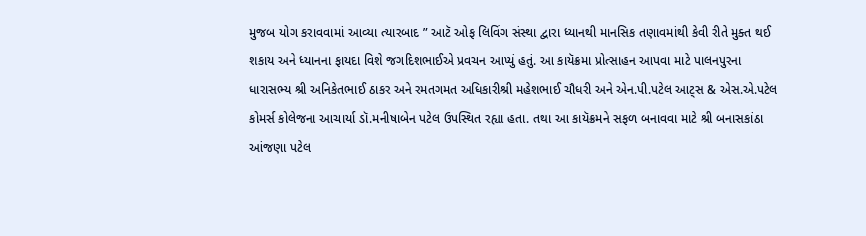મુજબ યોગ કરાવવામાં આવ્યા ત્યારબાદ ” આટૅ ઓફ લિવિંગ સંસ્થા દ્વારા ધ્યાનથી માનસિક તણાવમાંથી કેવી રીતે મુક્ત થઈ શકાય અને ધ્યાનના ફાયદા વિશે જગદિશભાઈએ પ્રવચન આપ્યું હતું. આ કાયૅક્રમા પ્રોત્સાહન આપવા માટે પાલનપુરના ધારાસભ્ય શ્રી અનિકેતભાઈ ઠાકર અને રમતગમત અધિકારીશ્રી મહેશભાઈ ચૌધરી અને એન.પી.પટેલ આટ્સ & એસ.એ.પટેલ કોમર્સ કોલેજના આચાર્યા ડૉ.મનીષાબેન પટેલ ઉપસ્થિત રહ્યા હતા. તથા આ કાયૅક્રમને સફળ બનાવવા માટે શ્રી બનાસકાંઠા આંજણા પટેલ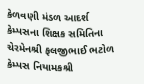કેળવણી મંડળ આદર્શ કેમ્પસના શિક્ષક સમિતિના ચેરમેનશ્રી ફલજીભાઈ ભટોળ કેમ્પસ નિયામકશ્રી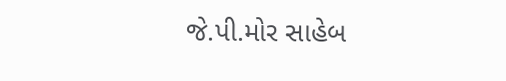જે.પી.મોર સાહેબ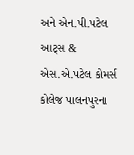અને એન.પી.પટેલ આટ્સ & એસ.એ.પટેલ કોમર્સ કોલેજ પાલનપુરના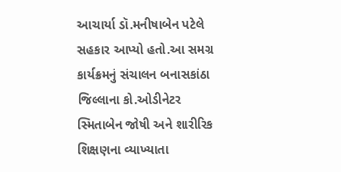આચાર્યા ડૉ.મનીષાબેન પટેલે સહકાર આપ્યો હતો.આ સમગ્ર કાર્યક્રમનું સંચાલન બનાસકાંઠા જિલ્લાના કો.ઓડીનેટર સ્મિતાબેન જોષી અને શારીરિક શિક્ષણના વ્યાખ્યાતા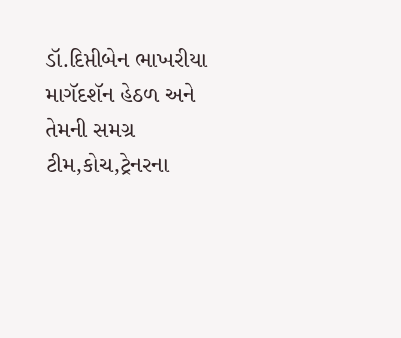ડૉ.દિપ્તીબેન ભાખરીયા માગૅદશૅન હેઠળ અને તેમની સમગ્ર ટીમ,કોચ,ટ્રેનરના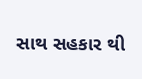સાથ સહકાર થી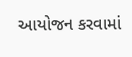આયોજન કરવામાં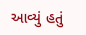આવ્યું હતું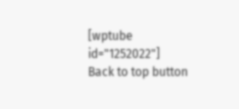[wptube id="1252022"]
Back to top button